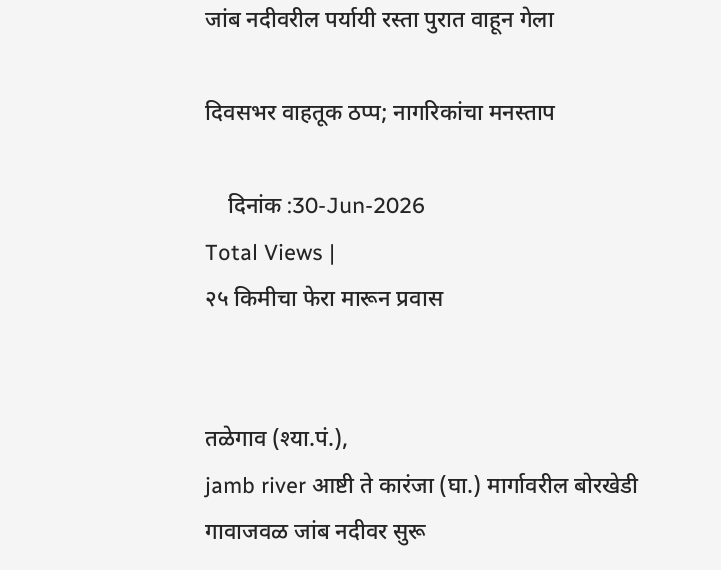जांब नदीवरील पर्यायी रस्ता पुरात वाहून गेला

दिवसभर वाहतूक ठप्प; नागरिकांचा मनस्ताप

    दिनांक :30-Jun-2026
Total Views |
२५ किमीचा फेरा मारून प्रवास


तळेगाव (श्या.पं.),
jamb river आष्टी ते कारंजा (घा.) मार्गावरील बोरखेडी गावाजवळ जांब नदीवर सुरू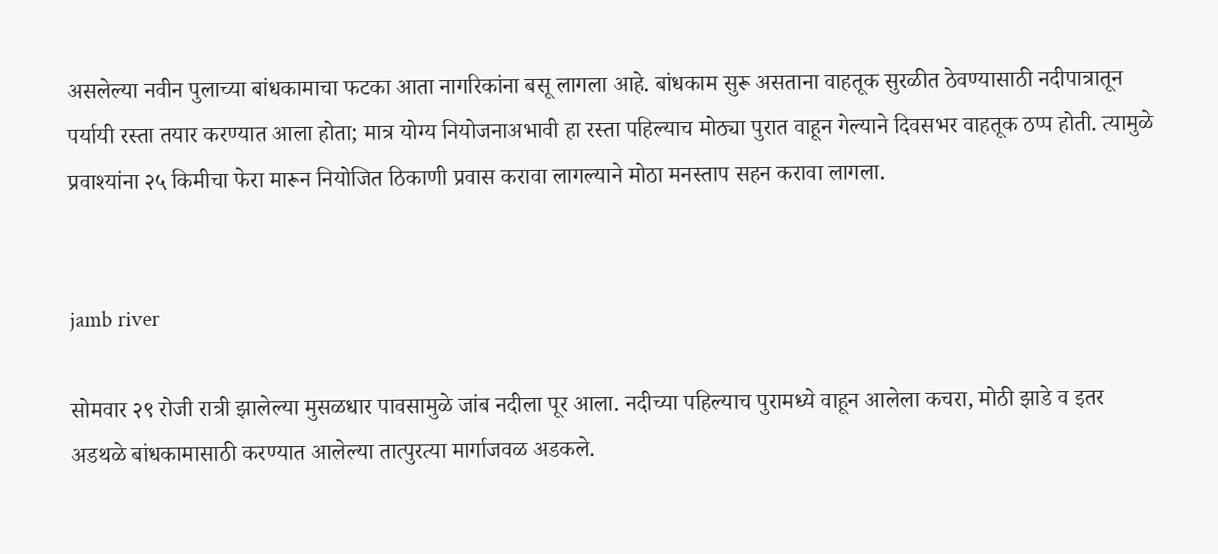असलेल्या नवीन पुलाच्या बांधकामाचा फटका आता नागरिकांना बसू लागला आहे. बांधकाम सुरू असताना वाहतूक सुरळीत ठेवण्यासाठी नदीपात्रातून पर्यायी रस्ता तयार करण्यात आला होता; मात्र योग्य नियोजनाअभावी हा रस्ता पहिल्याच मोठ्या पुरात वाहून गेल्याने दिवसभर वाहतूक ठप्प होती. त्यामुळे प्रवाश्यांना २५ किमीचा फेरा मारून नियोजित ठिकाणी प्रवास करावा लागल्याने मोठा मनस्ताप सहन करावा लागला.


jamb river

सोमवार २९ रोजी रात्री झालेल्या मुसळधार पावसामुळे जांब नदीला पूर आला. नदीच्या पहिल्याच पुरामध्ये वाहून आलेला कचरा, मोठी झाडे व इतर अडथळे बांधकामासाठी करण्यात आलेल्या तात्पुरत्या मार्गाजवळ अडकले.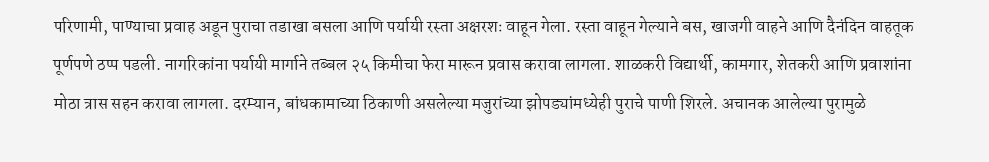परिणामी, पाण्याचा प्रवाह अडून पुराचा तडाखा बसला आणि पर्यायी रस्ता अक्षरशः वाहून गेला. रस्ता वाहून गेल्याने बस, खाजगी वाहने आणि दैनंदिन वाहतूक पूर्णपणे ठप्प पडली. नागरिकांना पर्यायी मार्गाने तब्बल २५ किमीचा फेरा मारून प्रवास करावा लागला. शाळकरी विद्यार्थी, कामगार, शेतकरी आणि प्रवाशांना मोठा त्रास सहन करावा लागला. दरम्यान, बांधकामाच्या ठिकाणी असलेल्या मजुरांच्या झोपड्यांमध्येही पुराचे पाणी शिरले. अचानक आलेल्या पुरामुळे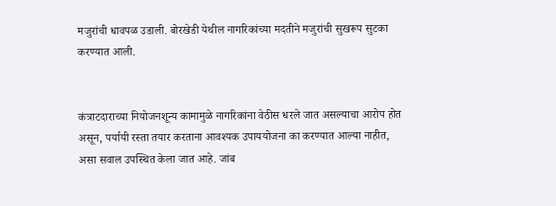मजुरांची धावपळ उडाली. बोरखेडी येथील नागरिकांच्या मदतीने मजुरांची सुखरूप सुटका करण्यात आली.


कंत्राटदाराच्या नियोजनशून्य कामामुळे नागरिकांना वेठीस धरले जात असल्याचा आरोप होत असून, पर्यायी रस्ता तयार करताना आवश्यक उपाययोजना का करण्यात आल्या नाहीत, असा सवाल उपस्थित केला जात आहे. जांब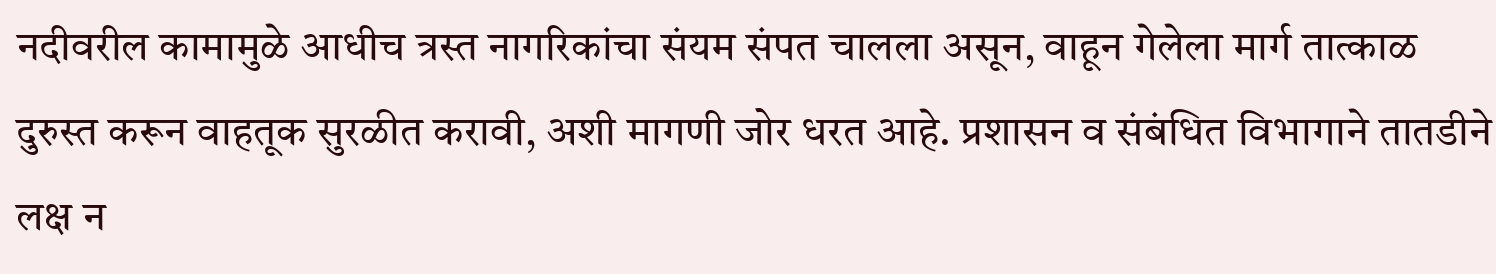नदीवरील कामामुळे आधीच त्रस्त नागरिकांचा संयम संपत चालला असून, वाहून गेलेला मार्ग तात्काळ दुरुस्त करून वाहतूक सुरळीत करावी, अशी मागणी जोर धरत आहे. प्रशासन व संबंधित विभागाने तातडीने लक्ष न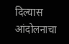दिल्यास आंदोलनाचा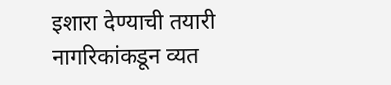इशारा देण्याची तयारी नागरिकांकडून व्यत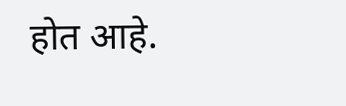होत आहे.